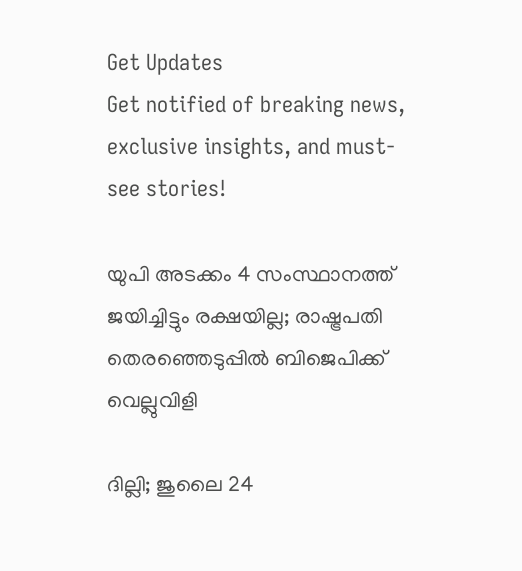Get Updates
Get notified of breaking news, exclusive insights, and must-see stories!

യുപി അടക്കം 4 സംസ്ഥാനത്ത് ജയിച്ചിട്ടും രക്ഷയില്ല; രാഷ്ട്രപതി തെരഞ്ഞെടുപ്പിൽ ബിജെപിക്ക് വെല്ലുവിളി

ദില്ലി; ജുലൈ 24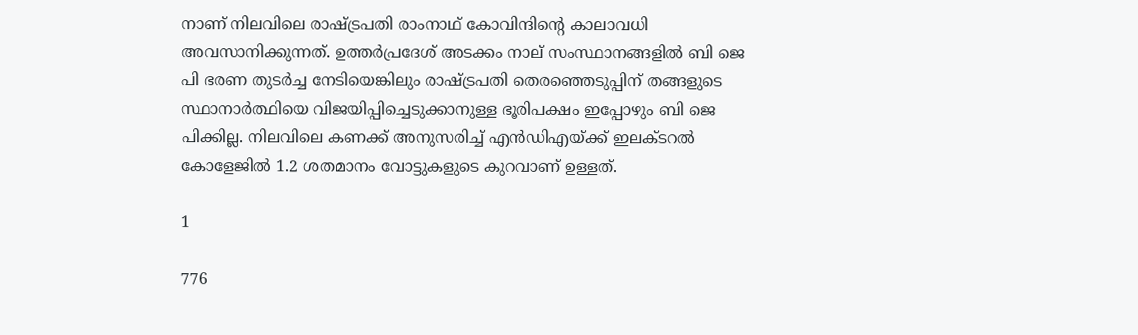നാണ് നിലവിലെ രാഷ്ട്രപതി രാംനാഥ് കോവിന്ദിന്റെ കാലാവധി അവസാനിക്കുന്നത്. ഉത്തർപ്രദേശ് അടക്കം നാല് സംസ്ഥാനങ്ങളിൽ ബി ജെ പി ഭരണ തുടർച്ച നേടിയെങ്കിലും രാഷ്ട്രപതി തെരഞ്ഞെടുപ്പിന് തങ്ങളുടെ സ്ഥാനാർത്ഥിയെ വിജയിപ്പിച്ചെടുക്കാനുള്ള ഭൂരിപക്ഷം ഇപ്പോഴും ബി ജെ പിക്കില്ല. നിലവിലെ കണക്ക് അനുസരിച്ച് എൻഡിഎയ്ക്ക് ഇലക്ടറൽ കോളേജിൽ 1.2 ശതമാനം വോട്ടുകളുടെ കുറവാണ് ഉള്ളത്.

1

776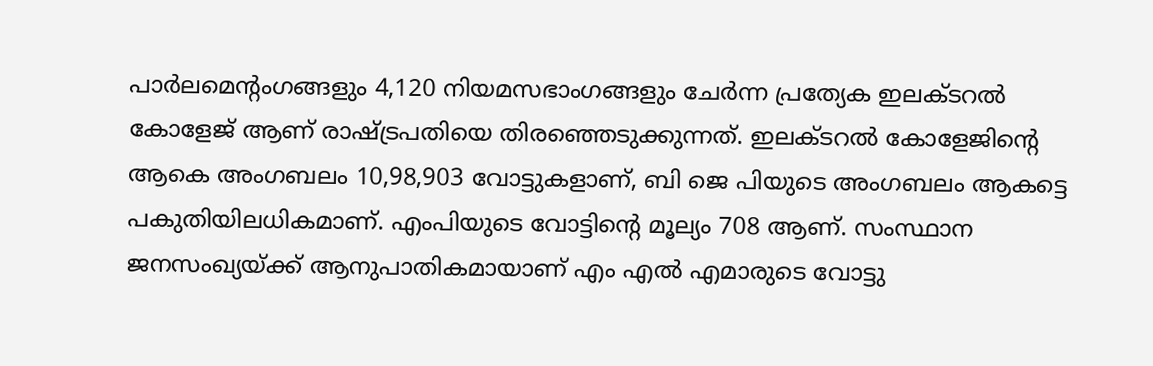പാര്‍ലമെന്റംഗങ്ങളും 4,120 നിയമസഭാംഗങ്ങളും ചേര്‍ന്ന പ്രത്യേക ഇലക്ടറല്‍ കോളേജ് ആണ് രാഷ്ട്രപതിയെ തിരഞ്ഞെടുക്കുന്നത്. ഇലക്ടറല്‍ കോളേജിന്റെ ആകെ അംഗബലം 10,98,903 വോട്ടുകളാണ്, ബി ജെ പിയുടെ അംഗബലം ആകട്ടെ പകുതിയിലധികമാണ്. എംപിയുടെ വോട്ടിന്റെ മൂല്യം 708 ആണ്. സംസ്ഥാന ജനസംഖ്യയ്ക്ക് ആനുപാതികമായാണ് എം എൽ എമാരുടെ വോട്ടു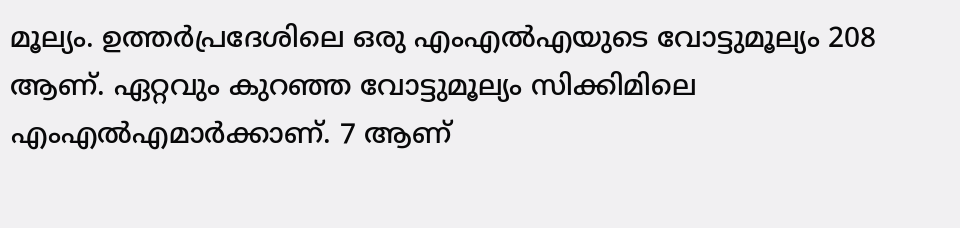മൂല്യം. ഉത്തര്‍പ്രദേശിലെ ഒരു എംഎല്‍എയുടെ വോട്ടുമൂല്യം 208 ആണ്. ഏറ്റവും കുറഞ്ഞ വോട്ടുമൂല്യം സിക്കിമിലെ എംഎല്‍എമാര്‍ക്കാണ്. 7 ആണ്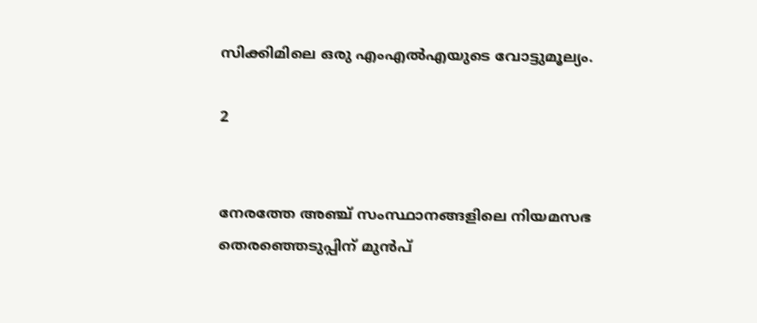സിക്കിമിലെ ഒരു എംഎല്‍എയുടെ വോട്ടുമൂല്യം.

2


നേരത്തേ അഞ്ച് സംസ്ഥാനങ്ങളിലെ നിയമസഭ തെരഞ്ഞെടുപ്പിന് മുൻപ്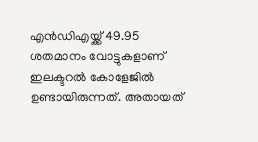എൻഡിഎയ്ക്ക് 49.95 ശതമാനം വോട്ടുകളാണ് ഇലക്ടറൽ കോളേജിൽ ഉണ്ടായിരുന്നത്. അതായത്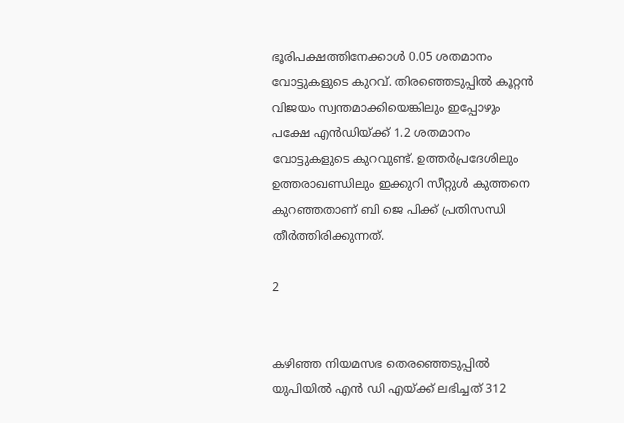ഭൂരിപക്ഷത്തിനേക്കാൾ 0.05 ശതമാനം വോട്ടുകളുടെ കുറവ്. തിരഞ്ഞെടുപ്പിൽ കൂറ്റൻ വിജയം സ്വന്തമാക്കിയെങ്കിലും ഇപ്പോഴും പക്ഷേ എൻഡിയ്ക്ക് 1.2 ശതമാനം വോട്ടുകളുടെ കുറവുണ്ട്. ഉത്തർപ്രദേശിലും ഉത്തരാഖണ്ഡിലും ഇക്കുറി സീറ്റുൾ കുത്തനെ കുറഞ്ഞതാണ് ബി ജെ പിക്ക് പ്രതിസന്ധി തീർത്തിരിക്കുന്നത്.

2


കഴിഞ്ഞ നിയമസഭ തെരഞ്ഞെടുപ്പിൽ യുപിയിൽ എൻ ഡി എയ്ക്ക് ലഭിച്ചത് 312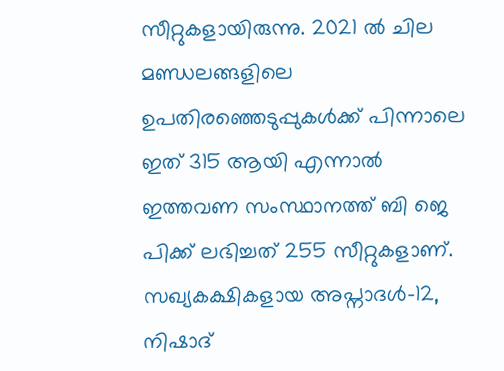സീറ്റുകളായിരുന്നു. 2021 ൽ ചില മണ്ഡലങ്ങളിലെ ഉപതിരഞ്ഞെടുപ്പുകൾക്ക് പിന്നാലെ ഇത് 315 ആയി എന്നാൽ ഇത്തവണ സംസ്ഥാനത്ത് ബി ജെ പിക്ക് ലഭിച്ചത് 255 സീറ്റുകളാണ്. സഖ്യകക്ഷികളായ അപ്നാദൾ-12, നിഷാദ്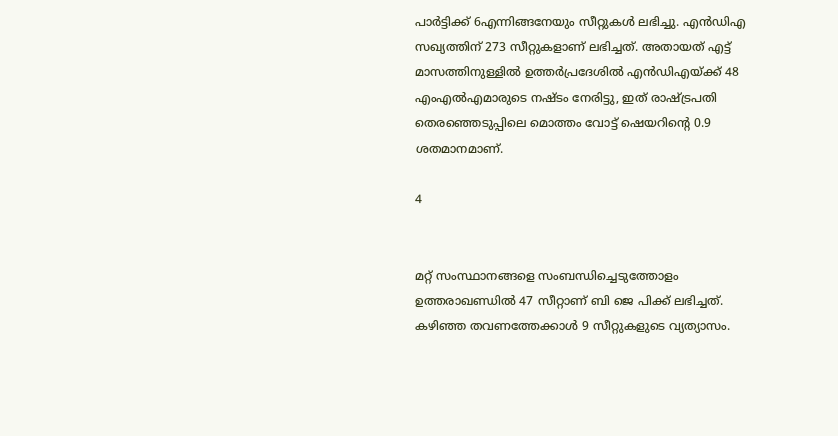പാർട്ടിക്ക് 6എന്നിങ്ങനേയും സീറ്റുകൾ ലഭിച്ചു. എൻഡിഎ സഖ്യത്തിന് 273 സീറ്റുകളാണ് ലഭിച്ചത്. അതായത് എട്ട് മാസത്തിനുള്ളിൽ ഉത്തർപ്രദേശിൽ എൻഡിഎയ്ക്ക് 48 എംഎൽഎമാരുടെ നഷ്ടം നേരിട്ടു, ഇത് രാഷ്ട്രപതി തെരഞ്ഞെടുപ്പിലെ മൊത്തം വോട്ട് ഷെയറിന്റെ 0.9 ശതമാനമാണ്.

4


മറ്റ് സംസ്ഥാനങ്ങളെ സംബന്ധിച്ചെടുത്തോളം ഉത്തരാഖണ്ഡിൽ 47 സീറ്റാണ് ബി ജെ പിക്ക് ലഭിച്ചത്. കഴിഞ്ഞ തവണത്തേക്കാൾ 9 സീറ്റുകളുടെ വ്യത്യാസം.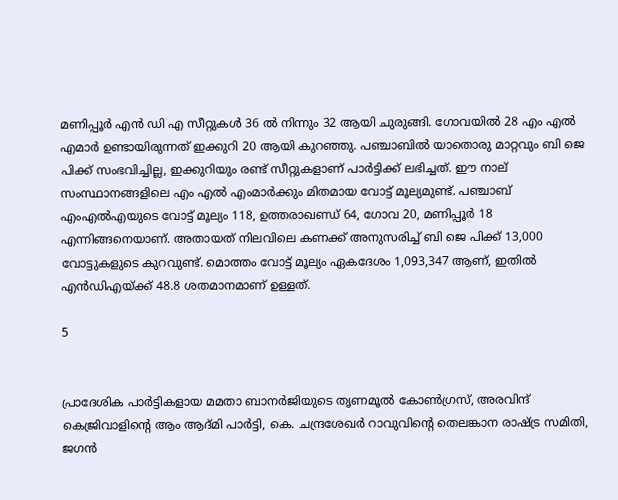മണിപ്പൂർ എൻ ഡി എ സീറ്റുകൾ 36 ൽ നിന്നും 32 ആയി ചുരുങ്ങി. ഗോവയിൽ 28 എം എൽ എമാർ ഉണ്ടായിരുന്നത് ഇക്കുറി 20 ആയി കുറഞ്ഞു. പഞ്ചാബിൽ യാതൊരു മാറ്റവും ബി ജെ പിക്ക് സംഭവിച്ചില്ല, ഇക്കുറിയും രണ്ട് സീറ്റുകളാണ് പാർട്ടിക്ക് ലഭിച്ചത്. ഈ നാല് സംസ്ഥാനങ്ങളിലെ എം എൽ എംമാർക്കും മിതമായ വോട്ട് മൂല്യമുണ്ട്. പഞ്ചാബ് എംഎൽഎയുടെ വോട്ട് മൂല്യം 118, ഉത്തരാഖണ്ഡ് 64, ഗോവ 20, മണിപ്പൂർ 18 എന്നിങ്ങനെയാണ്. അതായത് നിലവിലെ കണക്ക് അനുസരിച്ച് ബി ജെ പിക്ക് 13,000 വോട്ടുകളുടെ കുറവുണ്ട്. മൊത്തം വോട്ട് മൂല്യം ഏകദേശം 1,093,347 ആണ്, ഇതിൽ എൻഡിഎയ്ക്ക് 48.8 ശതമാനമാണ് ഉള്ളത്.

5


പ്രാദേശിക പാർട്ടികളായ മമതാ ബാനർജിയുടെ തൃണമൂൽ കോൺഗ്രസ്, അരവിന്ദ് കെജ്രിവാളിന്റെ ആം ആദ്മി പാർട്ടി, കെ. ചന്ദ്രശേഖർ റാവുവിന്റെ തെലങ്കാന രാഷ്ട്ര സമിതി, ജഗൻ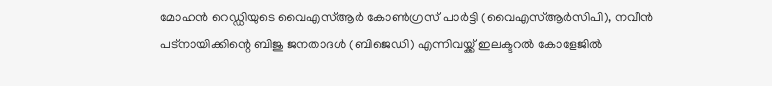മോഹൻ റെഡ്ഡിയുടെ വൈഎസ്ആർ കോൺഗ്രസ് പാർട്ടി (വൈഎസ്ആർസിപി), നവീൻ പട്നായിക്കിന്റെ ബിജു ജനതാദൾ (ബിജെഡി) എന്നിവയ്ക്ക് ഇലക്ടറൽ കോളേജിൽ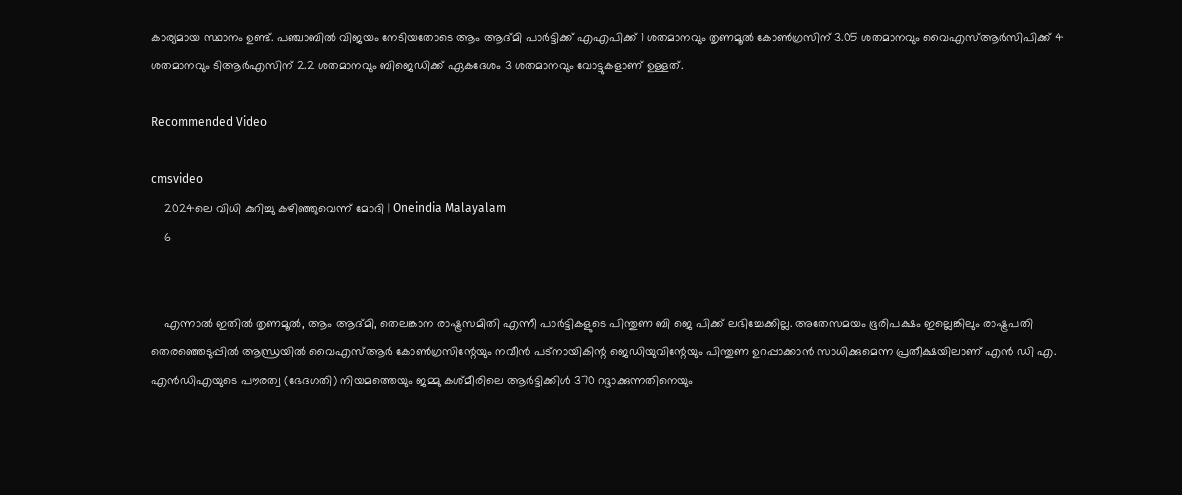കാര്യമായ സ്ഥാനം ഉണ്ട്. പഞ്ചാബിൽ വിജയം നേടിയതോടെ ആം ആദ്മി പാർട്ടിക്ക് എഎപിക്ക് 1 ശതമാനവും തൃണമൂൽ കോൺഗ്രസിന് 3.05 ശതമാനവും വൈഎസ്ആർസിപിക്ക് 4 ശതമാനവും ടിആർഎസിന് 2.2 ശതമാനവും ബിജെഡിക്ക് ഏകദേശം 3 ശതമാനവും വോട്ടുകളാണ് ഉള്ളത്.

Recommended Video

cmsvideo
    2024ലെ വിധി കുറിച്ചു കഴിഞ്ഞുവെന്ന് മോദി | Oneindia Malayalam
    6


    എന്നാൽ ഇതിൽ തൃണമൂൽ, ആം ആദ്മി, തെലങ്കാന രാഷ്ട്രസമിതി എന്നീ പാർട്ടികളുടെ പിന്തുണ ബി ജെ പിക്ക് ലഭിച്ചേക്കില്ല. അതേസമയം ഭൂരിപക്ഷം ഇല്ലെങ്കിലും രാഷ്ട്രപതി തെരഞ്ഞെടുപ്പിൽ ആന്ധ്രയിൽ വൈഎസ്ആർ കോൺഗ്രസിന്റേയും നവീൻ പട്നായികിന്റ ജെഡിയുവിന്റേയും പിന്തുണ ഉറപ്പാക്കാൻ സാധിക്കുമെന്ന പ്രതീക്ഷയിലാണ് എൻ ഡി എ. എൻഡിഎയുടെ പൗരത്വ (ഭേദഗതി) നിയമത്തെയും ജമ്മു കശ്മീരിലെ ആർട്ടിക്കിൾ 370 റദ്ദാക്കുന്നതിനെയും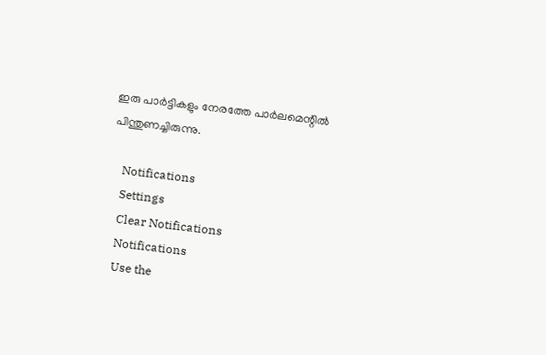ഇരു പാർട്ടികളും നേരത്തേ പാർലമെന്റിൽ പിന്തുണച്ചിരുന്നു.

    Notifications
    Settings
    Clear Notifications
    Notifications
    Use the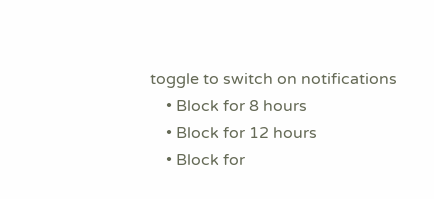toggle to switch on notifications
    • Block for 8 hours
    • Block for 12 hours
    • Block for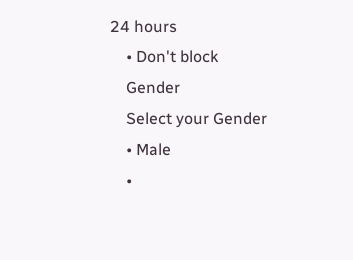24 hours
    • Don't block
    Gender
    Select your Gender
    • Male
    •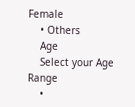Female
    • Others
    Age
    Select your Age Range
    •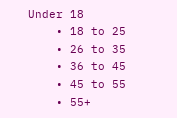Under 18
    • 18 to 25
    • 26 to 35
    • 36 to 45
    • 45 to 55
    • 55+